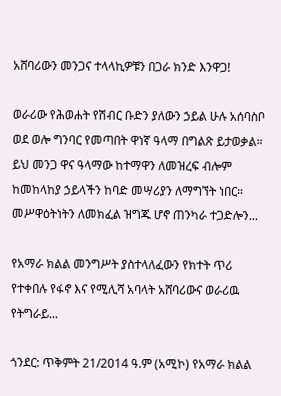አሸባሪውን መንጋና ተላላኪዎቹን በጋራ ክንድ እንዋጋ!

ወራሪው የሕወሐት የሽብር ቡድን ያለውን ኃይል ሁሉ አሰባስቦ ወደ ወሎ ግንባር የመጣበት ዋነኛ ዓላማ በግልጽ ይታወቃል። ይህ መንጋ ዋና ዓላማው ከተማዋን ለመዝረፍ ብሎም ከመከላከያ ኃይላችን ከባድ መሣሪያን ለማግኘት ነበር። መሥዋዕትነትን ለመክፈል ዝግጁ ሆኖ ጠንካራ ተጋድሎን...

የአማራ ክልል መንግሥት ያስተላለፈውን የክተት ጥሪ የተቀበሉ የፋኖ እና የሚሊሻ አባላት አሸባሪውና ወራሪዉ የትግራይ...

ጎንደር: ጥቅምት 21/2014 ዓ.ም (አሚኮ) የአማራ ክልል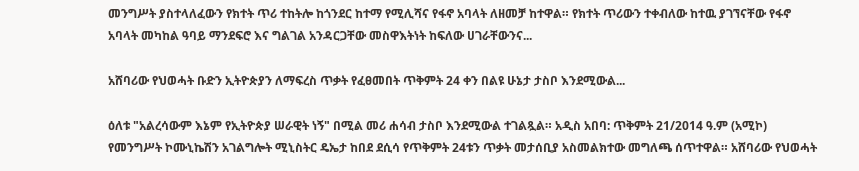መንግሥት ያስተላለፈውን የክተት ጥሪ ተከትሎ ከጎንደር ከተማ የሚሊሻና የፋኖ አባላት ለዘመቻ ከተዋል። የክተት ጥሪውን ተቀብለው ከተዉ ያገኘናቸው የፋኖ አባላት መካከል ዓባይ ማንደፍሮ እና ግልገል አንዳርጋቸው መስዋእትነት ከፍለው ሀገራቸውንና...

አሸባሪው የህወሓት ቡድን ኢትዮጵያን ለማፍረስ ጥቃት የፈፀመበት ጥቅምት 24 ቀን በልዩ ሁኔታ ታስቦ እንደሚውል...

ዕለቱ "አልረሳውም እኔም የኢትዮጵያ ሠራዊት ነኝ" በሚል መሪ ሐሳብ ታስቦ እንደሚውል ተገልጿል። አዲስ አበባ: ጥቅምት 21/2014 ዓ.ም (አሚኮ) የመንግሥት ኮሙኒኬሽን አገልግሎት ሚኒስትር ዴኤታ ከበደ ደሲሳ የጥቅምት 24ቱን ጥቃት መታሰቢያ አስመልክተው መግለጫ ሰጥተዋል። አሸባሪው የህወሓት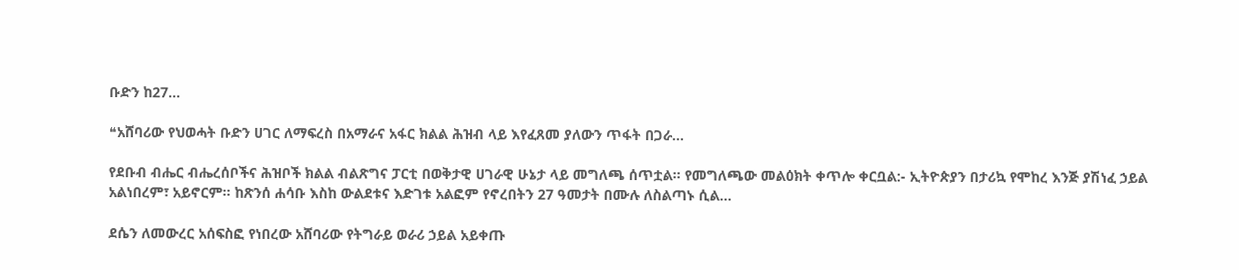ቡድን ከ27...

❝አሸባሪው የህወሓት ቡድን ሀገር ለማፍረስ በአማራና አፋር ክልል ሕዝብ ላይ እየፈጸመ ያለውን ጥፋት በጋራ...

የደቡብ ብሔር ብሔረሰቦችና ሕዝቦች ክልል ብልጽግና ፓርቲ በወቅታዊ ሀገራዊ ሁኔታ ላይ መግለጫ ሰጥቷል። የመግለጫው መልዕክት ቀጥሎ ቀርቧል:- ኢትዮጵያን በታሪኳ የሞከረ እንጅ ያሽነፈ ኃይል አልነበረም፣ አይኖርም። ከጽንሰ ሐሳቡ እስከ ውልደቱና እድገቱ አልፎም የኖረበትን 27 ዓመታት በሙሉ ለስልጣኑ ሲል...

ደሴን ለመውረር አሰፍስፎ የነበረው አሸባሪው የትግራይ ወራሪ ኃይል አይቀጡ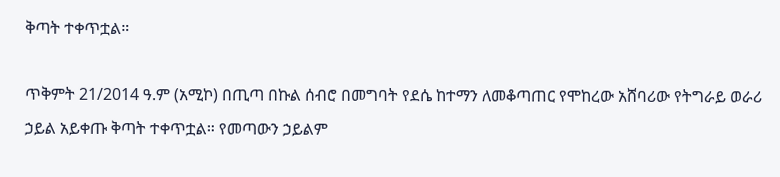ቅጣት ተቀጥቷል።

ጥቅምት 21/2014 ዓ.ም (አሚኮ) በጢጣ በኩል ሰብሮ በመግባት የደሴ ከተማን ለመቆጣጠር የሞከረው አሸባሪው የትግራይ ወራሪ ኃይል አይቀጡ ቅጣት ተቀጥቷል። የመጣውን ኃይልም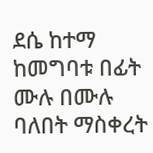ደሴ ከተማ ከመግባቱ በፊት ሙሉ በሙሉ ባለበት ማስቀረት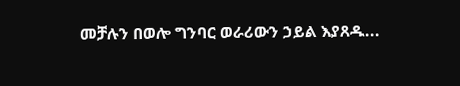መቻሉን በወሎ ግንባር ወራሪውን ኃይል እያጸዱ...